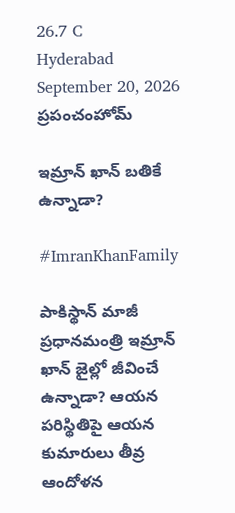26.7 C
Hyderabad
September 20, 2026
ప్రపంచంహోమ్

ఇమ్రాన్ ఖాన్ బతికే ఉన్నాడా?

#ImranKhanFamily

పాకిస్థాన్ మాజీ ప్రధానమంత్రి ఇమ్రాన్ ఖాన్ జైల్లో జీవించే ఉన్నాడా? ఆయన పరిస్థితిపై ఆయన కుమారులు తీవ్ర ఆందోళన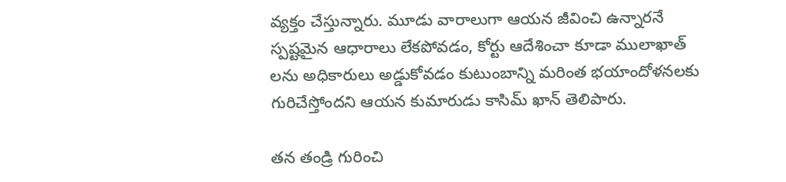వ్యక్తం చేస్తున్నారు. మూడు వారాలుగా ఆయన జీవించి ఉన్నారనే స్పష్టమైన ఆధారాలు లేకపోవడం, కోర్టు ఆదేశించా కూడా ములాఖాత్ లను అధికారులు అడ్డుకోవడం కుటుంబాన్ని మరింత భయాందోళనలకు గురిచేస్తోందని ఆయన కుమారుడు కాసిమ్ ఖాన్ తెలిపారు.

తన తండ్రి గురించి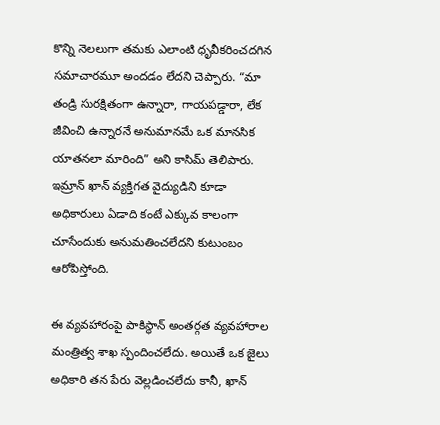కొన్ని నెలలుగా తమకు ఎలాంటి ధృవీకరించదగిన సమాచారమూ అందడం లేదని చెప్పారు. “మా తండ్రి సురక్షితంగా ఉన్నారా, గాయపడ్డారా, లేక జీవించి ఉన్నారనే అనుమానమే ఒక మానసిక యాతనలా మారింది” అని కాసిమ్ తెలిపారు. ఇమ్రాన్ ఖాన్ వ్యక్తిగత వైద్యుడిని కూడా అధికారులు ఏడాది కంటే ఎక్కువ కాలంగా చూసేందుకు అనుమతించలేదని కుటుంబం ఆరోపిస్తోంది.

ఈ వ్యవహారంపై పాకిస్థాన్ అంతర్గత వ్యవహారాల మంత్రిత్వ శాఖ స్పందించలేదు. అయితే ఒక జైలు అధికారి తన పేరు వెల్లడించలేదు కానీ, ఖాన్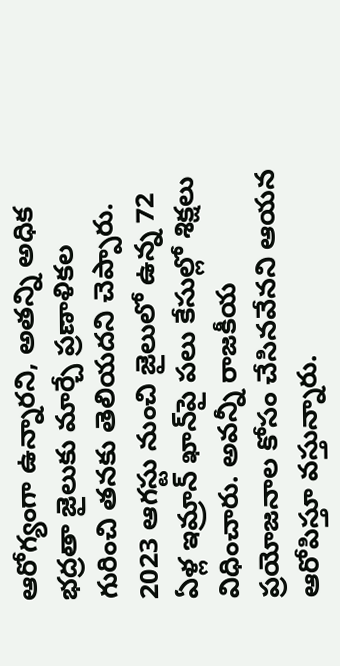ఆరోగ్యంగా ఉన్నారని, అతన్ని అధిక భద్రతా జైలుకు మార్చే ప్రణాళికల గురించి తనకు తెలియదని చెప్పారు. 2023 ఆగస్టు నుంచి జైలులో ఉన్న 72 ఏళ్ల ఇమ్రాన్ ఖాన్‌పై పలు కేసుల్లో శిక్షలు విధించారు. అవన్నీ రాజకీయ ప్రయోజనాల కోసం చేసినవేనని ఆయన ఆరోపిస్తూ వస్తున్నారు.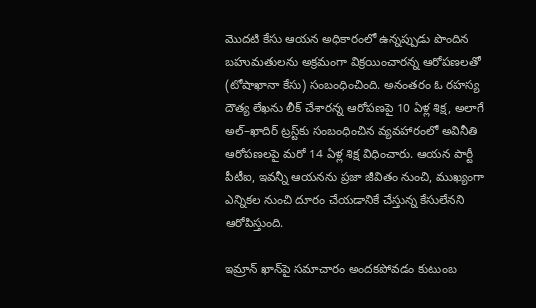మొదటి కేసు ఆయన అధికారంలో ఉన్నప్పుడు పొందిన బహుమతులను అక్రమంగా విక్రయించారన్న ఆరోపణలతో (టోషాఖానా కేసు) సంబంధించింది. అనంతరం ఓ రహస్య దౌత్య లేఖను లీక్ చేశారన్న ఆరోపణపై 10 ఏళ్ల శిక్ష, అలాగే అల్‍–ఖాదిర్ ట్రస్ట్‌కు సంబంధించిన వ్యవహారంలో అవినీతి ఆరోపణలపై మరో 14 ఏళ్ల శిక్ష విధించారు. ఆయన పార్టీ పీటీఐ, ఇవన్నీ ఆయనను ప్రజా జీవితం నుంచి, ముఖ్యంగా ఎన్నికల నుంచి దూరం చేయడానికే చేస్తున్న కేసులేనని ఆరోపిస్తుంది.

ఇమ్రాన్ ఖాన్‌పై సమాచారం అందకపోవడం కుటుంబ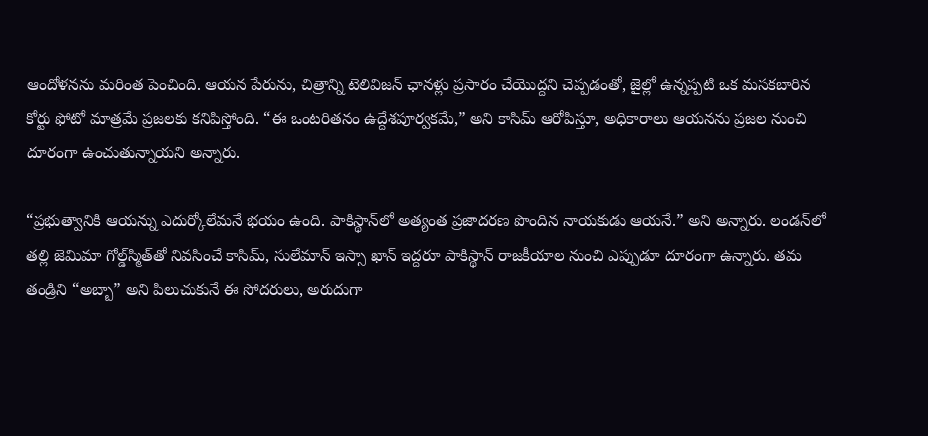ఆందోళనను మరింత పెంచింది. ఆయన పేరును, చిత్రాన్ని టెలివిజన్ ఛానళ్లు ప్రసారం చేయొద్దని చెప్పడంతో, జైల్లో ఉన్నప్పటి ఒక మసకబారిన కోర్టు ఫోటో మాత్రమే ప్రజలకు కనిపిస్తోంది. “ఈ ఒంటరితనం ఉద్దేశపూర్వకమే,” అని కాసిమ్ ఆరోపిస్తూ, అధికారాలు ఆయనను ప్రజల నుంచి దూరంగా ఉంచుతున్నాయని అన్నారు.

“ప్రభుత్వానికి ఆయన్ను ఎదుర్కోలేమనే భయం ఉంది. పాకిస్థాన్‌లో అత్యంత ప్రజాదరణ పొందిన నాయకుడు ఆయనే.” అని అన్నారు. లండన్‌లో తల్లి జెమిమా గోల్డ్‌స్మిత్‌తో నివసించే కాసిమ్, సులేమాన్ ఇస్సా ఖాన్ ఇద్దరూ పాకిస్థాన్ రాజకీయాల నుంచి ఎప్పుడూ దూరంగా ఉన్నారు. తమ తండ్రిని “అబ్బా” అని పిలుచుకునే ఈ సోదరులు, అరుదుగా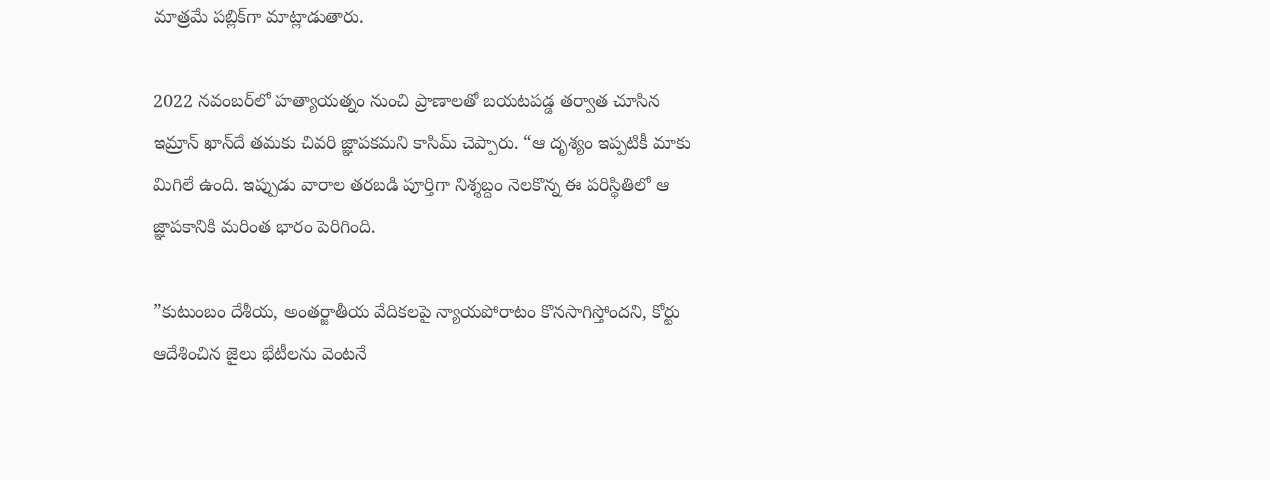మాత్రమే పబ్లిక్‌గా మాట్లాడుతారు.

2022 నవంబర్‌లో హత్యాయత్నం నుంచి ప్రాణాలతో బయటపడ్డ తర్వాత చూసిన ఇమ్రాన్ ఖాన్‌దే తమకు చివరి జ్ఞాపకమని కాసిమ్ చెప్పారు. “ఆ దృశ్యం ఇప్పటికీ మాకు మిగిలే ఉంది. ఇప్పుడు వారాల తరబడి పూర్తిగా నిశ్శబ్దం నెలకొన్న ఈ పరిస్థితిలో ఆ జ్ఞాపకానికి మరింత భారం పెరిగింది.

”కుటుంబం దేశీయ, అంతర్జాతీయ వేదికలపై న్యాయపోరాటం కొనసాగిస్తోందని, కోర్టు ఆదేశించిన జైలు భేటీలను వెంటనే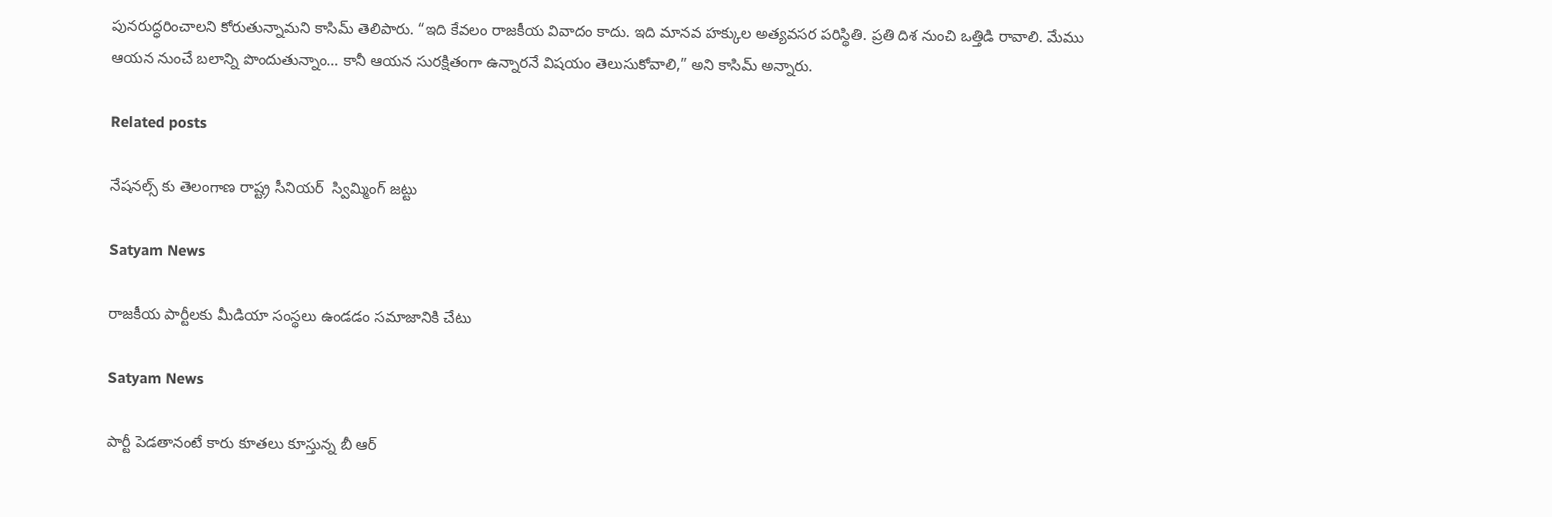పునరుద్ధరించాలని కోరుతున్నామని కాసిమ్ తెలిపారు. “ఇది కేవలం రాజకీయ వివాదం కాదు. ఇది మానవ హక్కుల అత్యవసర పరిస్థితి. ప్రతి దిశ నుంచి ఒత్తిడి రావాలి. మేము ఆయన నుంచే బలాన్ని పొందుతున్నాం… కానీ ఆయన సురక్షితంగా ఉన్నారనే విషయం తెలుసుకోవాలి,” అని కాసిమ్ అన్నారు.

Related posts

నేషనల్స్ కు తెలంగాణ రాష్ట్ర సీనియర్  స్విమ్మింగ్ జట్టు

Satyam News

రాజకీయ పార్టీలకు మీడియా సంస్థలు ఉండడం సమాజానికి చేటు

Satyam News

పార్టీ పెడతానంటే కారు కూతలు కూస్తున్న బీ ఆర్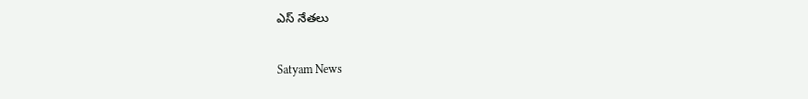ఎస్ నేతలు

Satyam News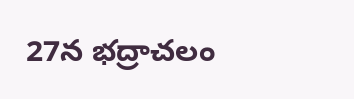27న భద్రాచలం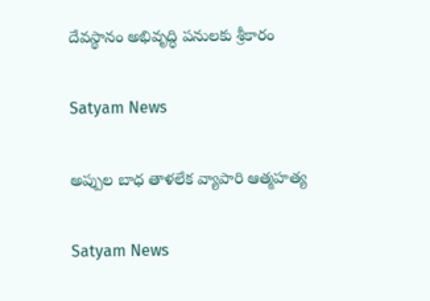దేవస్థానం అభివృద్ధి పనులకు శ్రీకారం

Satyam News

అప్పుల బాధ తాళలేక వ్యాపారి ఆత్మహత్య

Satyam News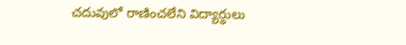చదువులో రాణించలేని విద్యార్థులు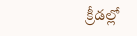క్రీడల్లో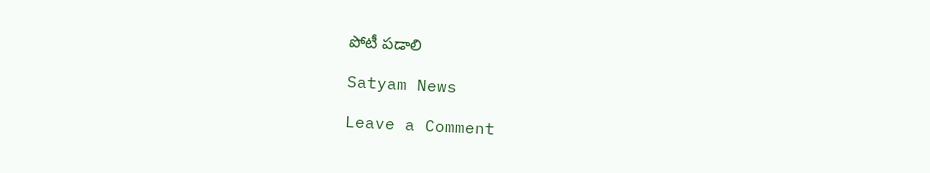పోటీ పడాలి

Satyam News

Leave a Comment